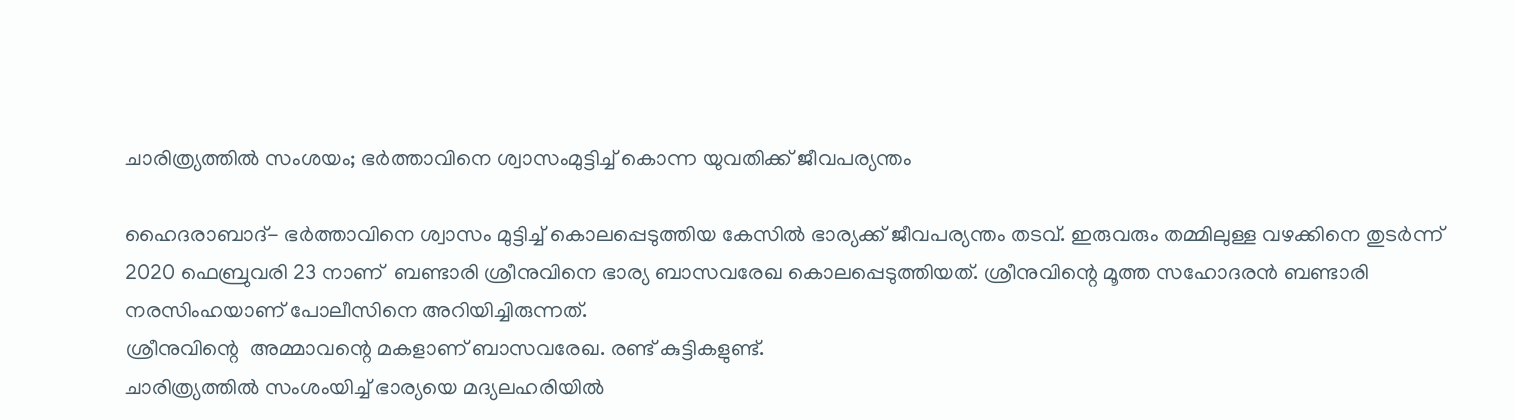ചാരിത്ര്യത്തില്‍ സംശയം; ഭര്‍ത്താവിനെ ശ്വാസംമുട്ടിച്ച് കൊന്ന യുവതിക്ക് ജീവപര്യന്തം

ഹൈദരാബാദ്- ഭര്‍ത്താവിനെ ശ്വാസം മുട്ടിച്ച് കൊലപ്പെടുത്തിയ കേസില്‍ ഭാര്യക്ക് ജീവപര്യന്തം തടവ്. ഇരുവരും തമ്മിലുള്ള വഴക്കിനെ തുടര്‍ന്ന് 2020 ഫെബ്രുവരി 23 നാണ്  ബണ്ടാരി ശ്രീനുവിനെ ഭാര്യ ബാസവരേഖ കൊലപ്പെടുത്തിയത്. ശ്രീനുവിന്റെ മൂത്ത സഹോദരന്‍ ബണ്ടാരി നരസിംഹയാണ് പോലീസിനെ അറിയിച്ചിരുന്നത്.
ശ്രീനുവിന്റെ  അമ്മാവന്റെ മകളാണ് ബാസവരേഖ. രണ്ട് കുട്ടികളുണ്ട്.
ചാരിത്ര്യത്തില്‍ സംശംയിച്ച് ഭാര്യയെ മദ്യലഹരിയില്‍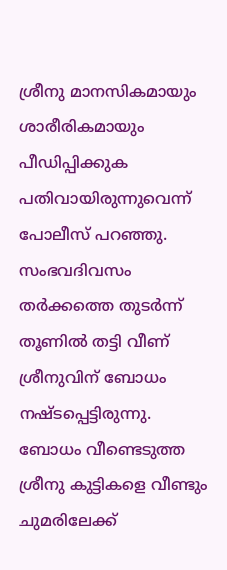ശ്രീനു മാനസികമായും ശാരീരികമായും പീഡിപ്പിക്കുക പതിവായിരുന്നുവെന്ന് പോലീസ് പറഞ്ഞു. സംഭവദിവസം തര്‍ക്കത്തെ തുടര്‍ന്ന് തൂണില്‍ തട്ടി വീണ് ശ്രീനുവിന് ബോധം നഷ്ടപ്പെട്ടിരുന്നു.
ബോധം വീണ്ടെടുത്ത ശ്രീനു കുട്ടികളെ വീണ്ടും ചുമരിലേക്ക്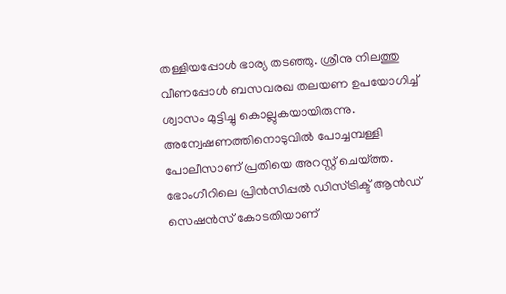തള്ളിയപ്പോള്‍ ഭാര്യ തടഞ്ഞു. ശ്രീനു നിലത്തു വീണപ്പോള്‍ ബസവരഖ തലയണ ഉപയോഗിച്ച് ശ്വാസം മുട്ടിച്ചു കൊല്ലുകയായിരുന്നു.
അന്വേഷണത്തിനൊടുവില്‍ പോച്ചമ്പള്ളി പോലീസാണ് പ്രതിയെ അറസ്റ്റ് ചെയ്ത്ത. ഭോംഗീറിലെ പ്രിന്‍സിപ്പല്‍ ഡിസ്ട്രിക്ട് ആന്‍ഡ് സെഷന്‍സ് കോടതിയാണ്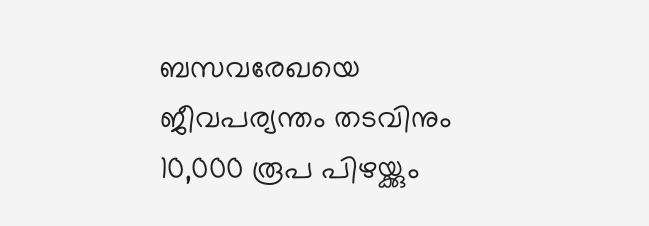ബസവരേഖയെ ജീവപര്യന്തം തടവിനും 10,000 രൂപ പിഴയ്ക്കും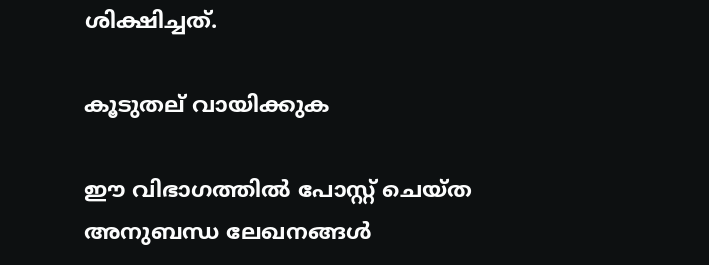ശിക്ഷിച്ചത്.

കൂടുതല് വായിക്കുക

ഈ വിഭാഗത്തിൽ പോസ്റ്റ് ചെയ്ത അനുബന്ധ ലേഖനങ്ങൾ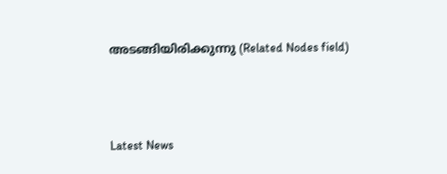അടങ്ങിയിരിക്കുന്നു (Related Nodes field)



Latest News